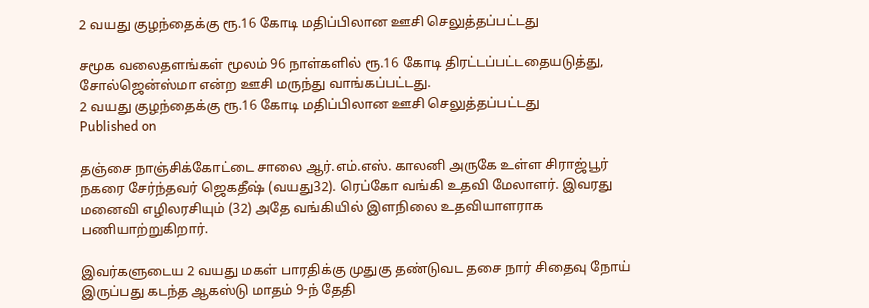2 வயது குழந்தைக்கு ரூ.16 கோடி மதிப்பிலான ஊசி செலுத்தப்பட்டது

சமூக வலைதளங்கள் மூலம் 96 நாள்களில் ரூ.16 கோடி திரட்டப்பட்டதையடுத்து, சோல்ஜென்ஸ்மா என்ற ஊசி மருந்து வாங்கப்பட்டது.
2 வயது குழந்தைக்கு ரூ.16 கோடி மதிப்பிலான ஊசி செலுத்தப்பட்டது
Published on

தஞ்சை நாஞ்சிக்கோட்டை சாலை ஆர்.எம்.எஸ். காலனி அருகே உள்ள சிராஜ்பூர் நகரை சேர்ந்தவர் ஜெகதீஷ் (வயது32). ரெப்கோ வங்கி உதவி மேலாளர். இவரது மனைவி எழிலரசியும் (32) அதே வங்கியில் இளநிலை உதவியாளராக பணியாற்றுகிறார்.

இவர்களுடைய 2 வயது மகள் பாரதிக்கு முதுகு தண்டுவட தசை நார் சிதைவு நோய் இருப்பது கடந்த ஆகஸ்டு மாதம் 9-ந் தேதி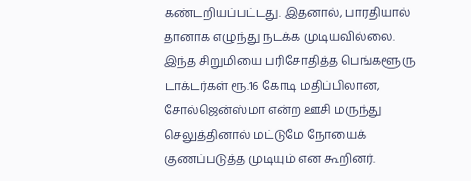கண்டறியப்பட்டது. இதனால், பாரதியால் தானாக எழுந்து நடக்க முடியவில்லை. இந்த சிறுமியை பரிசோதித்த பெங்களூரு டாக்டர்கள் ரூ.16 கோடி மதிப்பிலான, சோல்ஜென்ஸ்மா என்ற ஊசி மருந்து செலுத்தினால் மட்டுமே நோயைக் குணப்படுத்த முடியும் என கூறினர்.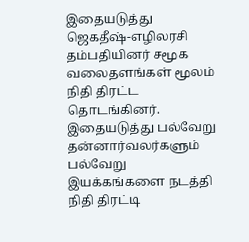இதையடுத்து ஜெகதீஷ்-எழிலரசி தம்பதியினர் சமூக வலைதளங்கள் மூலம் நிதி திரட்ட தொடங்கினர். இதையடுத்து பல்வேறு தன்னார்வலர்களும் பல்வேறு இயக்கங்களை நடத்தி நிதி திரட்டி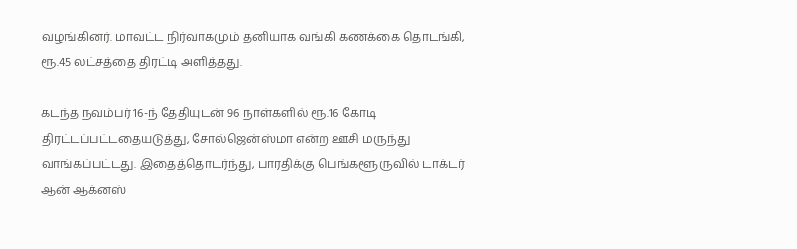வழங்கினர். மாவட்ட நிர்வாகமும் தனியாக வங்கி கணக்கை தொடங்கி, ரூ.45 லட்சத்தை திரட்டி அளித்தது.

கடந்த நவம்பர் 16-ந் தேதியுடன் 96 நாள்களில் ரூ.16 கோடி திரட்டப்பட்டதையடுத்து, சோல்ஜென்ஸ்மா என்ற ஊசி மருந்து வாங்கப்பட்டது. இதைத்தொடர்ந்து, பாரதிக்கு பெங்களூருவில் டாக்டர் ஆன் ஆக்னஸ்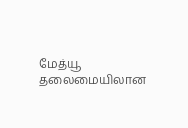மேத்யூ தலைமையிலான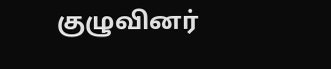குழுவினர்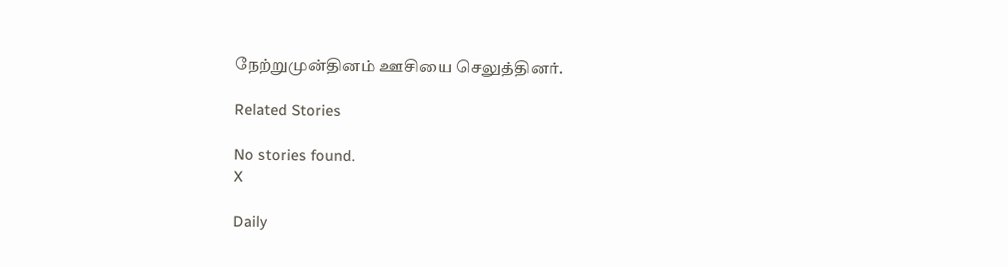நேற்றுமுன்தினம் ஊசியை செலுத்தினர்.

Related Stories

No stories found.
X

Daily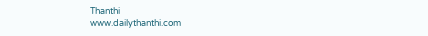Thanthi
www.dailythanthi.com